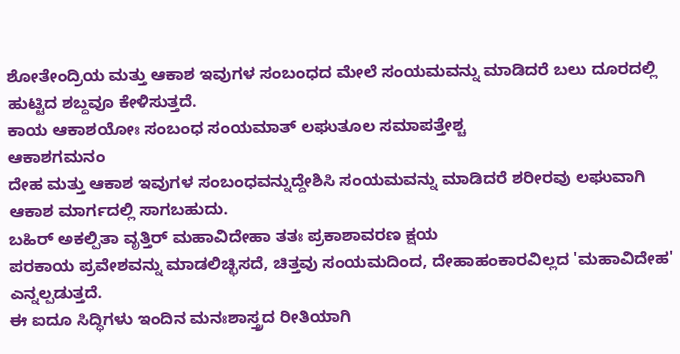ಶೋತೇಂದ್ರಿಯ ಮತ್ತು ಆಕಾಶ ಇವುಗಳ ಸಂಬಂಧದ ಮೇಲೆ ಸಂಯಮವನ್ನು ಮಾಡಿದರೆ ಬಲು ದೂರದಲ್ಲಿ ಹುಟ್ಟಿದ ಶಬ್ದವೂ ಕೇಳಿಸುತ್ತದೆ.
ಕಾಯ ಆಕಾಶಯೋಃ ಸಂಬಂಧ ಸಂಯಮಾತ್ ಲಘುತೂಲ ಸಮಾಪತ್ತೇಶ್ಚ
ಆಕಾಶಗಮನಂ
ದೇಹ ಮತ್ತು ಆಕಾಶ ಇವುಗಳ ಸಂಬಂಧವನ್ನುದ್ದೇಶಿಸಿ ಸಂಯಮವನ್ನು ಮಾಡಿದರೆ ಶರೀರವು ಲಘುವಾಗಿ ಆಕಾಶ ಮಾರ್ಗದಲ್ಲಿ ಸಾಗಬಹುದು.
ಬಹಿರ್ ಅಕಲ್ಪಿತಾ ವೃತ್ತಿರ್ ಮಹಾವಿದೇಹಾ ತತಃ ಪ್ರಕಾಶಾವರಣ ಕ್ಷಯ
ಪರಕಾಯ ಪ್ರವೇಶವನ್ನು ಮಾಡಲಿಚ್ಛಿಸದೆ, ಚಿತ್ತವು ಸಂಯಮದಿಂದ, ದೇಹಾಹಂಕಾರವಿಲ್ಲದ 'ಮಹಾವಿದೇಹ' ಎನ್ನಲ್ಪಡುತ್ತದೆ.
ಈ ಐದೂ ಸಿದ್ಧಿಗಳು ಇಂದಿನ ಮನಃಶಾಸ್ತ್ರದ ರೀತಿಯಾಗಿ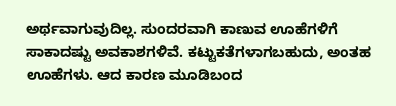ಅರ್ಥವಾಗುವುದಿಲ್ಲ. ಸುಂದರವಾಗಿ ಕಾಣುವ ಊಹೆಗಳಿಗೆ ಸಾಕಾದಷ್ಟು ಅವಕಾಶಗಳಿವೆ. ಕಟ್ಟುಕತೆಗಳಾಗಬಹುದು, ಅಂತಹ ಊಹೆಗಳು. ಆದ ಕಾರಣ ಮೂಡಿಬಂದ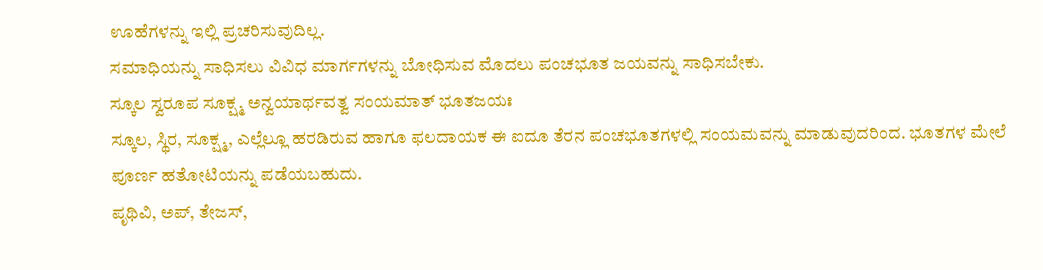ಊಹೆಗಳನ್ನು ಇಲ್ಲಿ ಪ್ರಚರಿಸುವುದಿಲ್ಲ.
ಸಮಾಧಿಯನ್ನು ಸಾಧಿಸಲು ವಿವಿಧ ಮಾರ್ಗಗಳನ್ನು ಬೋಧಿಸುವ ಮೊದಲು ಪಂಚಭೂತ ಜಯವನ್ನು ಸಾಧಿಸಬೇಕು.
ಸ್ಕೂಲ ಸ್ವರೂಪ ಸೂಕ್ಷ್ಮ ಅನ್ವಯಾರ್ಥವತ್ವ ಸಂಯಮಾತ್ ಭೂತಜಯಃ
ಸ್ಕೂಲ, ಸ್ಥಿರ, ಸೂಕ್ಷ್ಮ, ಎಲ್ಲೆಲ್ಲೂ ಹರಡಿರುವ ಹಾಗೂ ಫಲದಾಯಕ ಈ ಐದೂ ತೆರನ ಪಂಚಭೂತಗಳಲ್ಲಿ ಸಂಯಮವನ್ನು ಮಾಡುವುದರಿಂದ. ಭೂತಗಳ ಮೇಲೆ ಪೂರ್ಣ ಹತೋಟಿಯನ್ನು ಪಡೆಯಬಹುದು.
ಪೃಥಿವಿ, ಅಪ್, ತೇಜಸ್,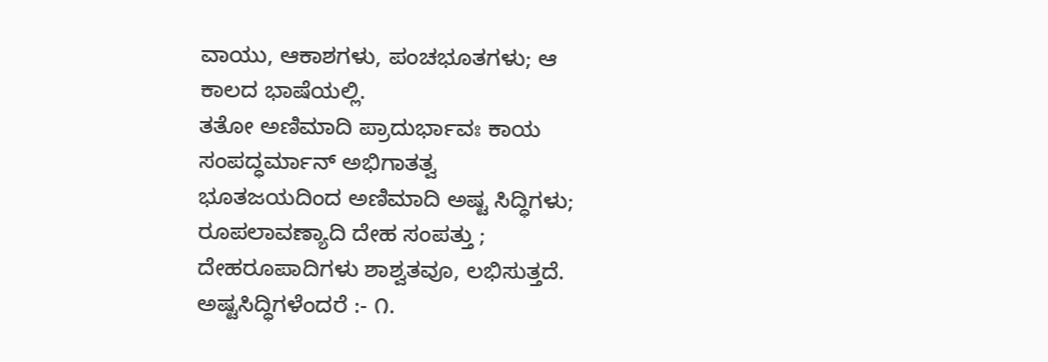ವಾಯು, ಆಕಾಶಗಳು, ಪಂಚಭೂತಗಳು; ಆ ಕಾಲದ ಭಾಷೆಯಲ್ಲಿ.
ತತೋ ಅಣಿಮಾದಿ ಪ್ರಾದುರ್ಭಾವಃ ಕಾಯ ಸಂಪದ್ಧರ್ಮಾನ್ ಅಭಿಗಾತತ್ವ
ಭೂತಜಯದಿಂದ ಅಣಿಮಾದಿ ಅಷ್ಟ ಸಿದ್ಧಿಗಳು; ರೂಪಲಾವಣ್ಯಾದಿ ದೇಹ ಸಂಪತ್ತು ; ದೇಹರೂಪಾದಿಗಳು ಶಾಶ್ವತವೂ, ಲಭಿಸುತ್ತದೆ.
ಅಷ್ಟಸಿದ್ಧಿಗಳೆಂದರೆ :- ೧.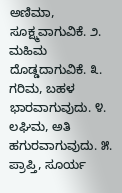ಅಣಿಮಾ, ಸೂಕ್ಷ್ಮವಾಗುವಿಕೆ. ೨. ಮಹಿಮ ದೊಡ್ಡದಾಗುವಿಕೆ. ೩. ಗರಿಮ, ಬಹಳ ಭಾರವಾಗುವುದು. ೪. ಲಘಿಮ, ಅತಿ ಹಗುರವಾಗುವುದು. ೫. ಪ್ರಾಪ್ತಿ, ಸೂರ್ಯ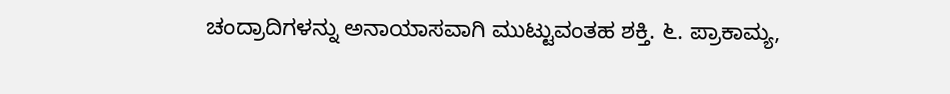ಚಂದ್ರಾದಿಗಳನ್ನು ಅನಾಯಾಸವಾಗಿ ಮುಟ್ಟುವಂತಹ ಶಕ್ತಿ. ೬. ಪ್ರಾಕಾಮ್ಯ,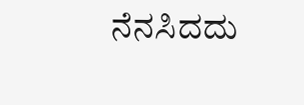ನೆನಸಿದದು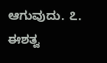ಆಗುವುದು. ೭. ಈಶತ್ವ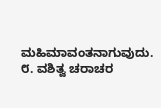ಮಹಿಮಾವಂತನಾಗುವುದು. ೮. ವಶಿತ್ವ ಚರಾಚರ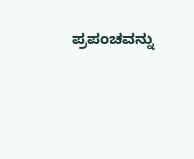ಪ್ರಪಂಚವನ್ನು